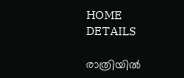HOME
DETAILS

രാത്രിയിൽ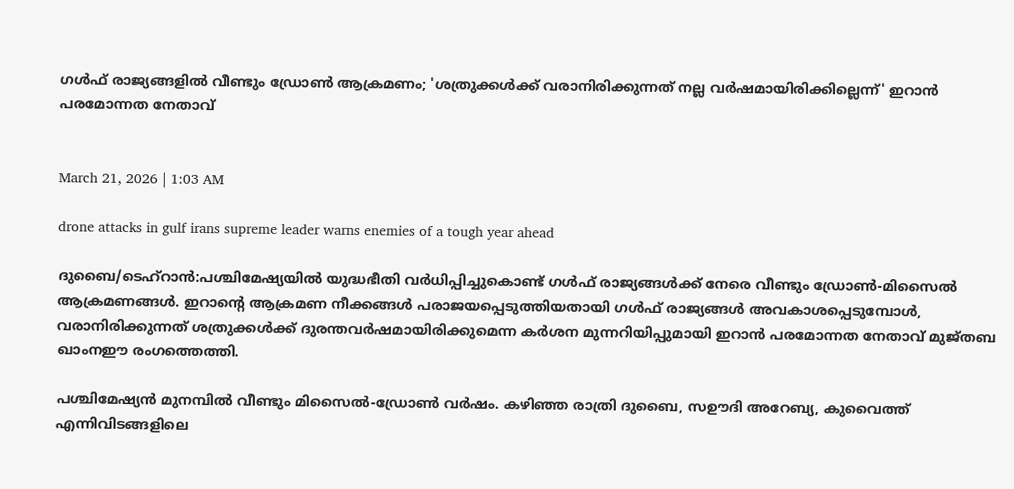ഗൾഫ് രാജ്യങ്ങളിൽ വീണ്ടും ഡ്രോൺ ആക്രമണം; 'ശത്രുക്കൾക്ക് വരാനിരിക്കുന്നത് നല്ല വർഷമായിരിക്കില്ലെന്ന്' ഇറാൻ പരമോന്നത നേതാവ്


March 21, 2026 | 1:03 AM

drone attacks in gulf irans supreme leader warns enemies of a tough year ahead

ദുബൈ/ടെഹ്‌റാൻ:പശ്ചിമേഷ്യയിൽ യുദ്ധഭീതി വർധിപ്പിച്ചുകൊണ്ട് ഗൾഫ് രാജ്യങ്ങൾക്ക് നേരെ വീണ്ടും ഡ്രോൺ-മിസൈൽ ആക്രമണങ്ങൾ. ഇറാന്റെ ആക്രമണ നീക്കങ്ങൾ പരാജയപ്പെടുത്തിയതായി ഗൾഫ് രാജ്യങ്ങൾ അവകാശപ്പെടുമ്പോൾ, വരാനിരിക്കുന്നത് ശത്രുക്കൾക്ക് ദുരന്തവർഷമായിരിക്കുമെന്ന കർശന മുന്നറിയിപ്പുമായി ഇറാൻ പരമോന്നത നേതാവ് മുജ്തബ ഖാംനഈ രംഗത്തെത്തി.

പശ്ചിമേഷ്യൻ മുനമ്പിൽ വീണ്ടും മിസൈൽ-ഡ്രോൺ വർഷം. കഴിഞ്ഞ രാത്രി ദുബൈ, സഊദി അറേബ്യ, കുവൈത്ത് എന്നിവിടങ്ങളിലെ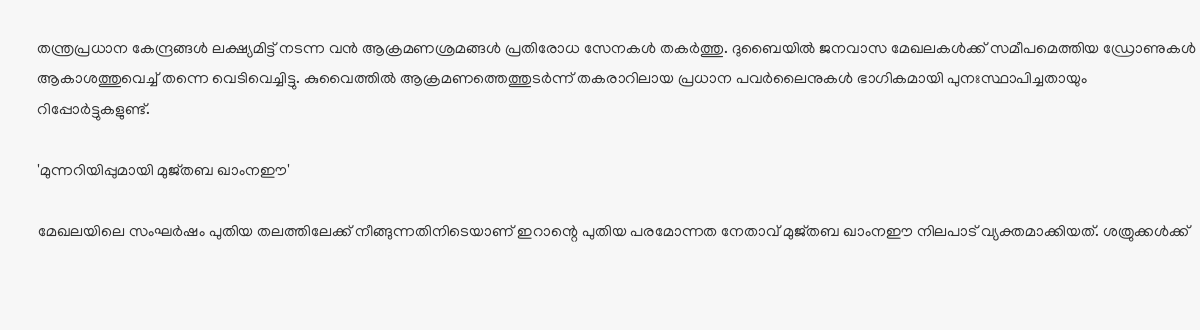തന്ത്രപ്രധാന കേന്ദ്രങ്ങൾ ലക്ഷ്യമിട്ട് നടന്ന വൻ ആക്രമണശ്രമങ്ങൾ പ്രതിരോധ സേനകൾ തകർത്തു. ദുബൈയിൽ ജനവാസ മേഖലകൾക്ക് സമീപമെത്തിയ ഡ്രോണുകൾ ആകാശത്തുവെച്ച് തന്നെ വെടിവെച്ചിട്ടു. കുവൈത്തിൽ ആക്രമണത്തെത്തുടർന്ന് തകരാറിലായ പ്രധാന പവർലൈനുകൾ ഭാഗികമായി പുനഃസ്ഥാപിച്ചതായും റിപ്പോർട്ടുകളുണ്ട്.

'മുന്നറിയിപ്പുമായി മുജ്തബ ഖാംനഈ'

മേഖലയിലെ സംഘർഷം പുതിയ തലത്തിലേക്ക് നീങ്ങുന്നതിനിടെയാണ് ഇറാന്റെ പുതിയ പരമോന്നത നേതാവ് മുജ്തബ ഖാംനഈ നിലപാട് വ്യക്തമാക്കിയത്. ശത്രുക്കൾക്ക്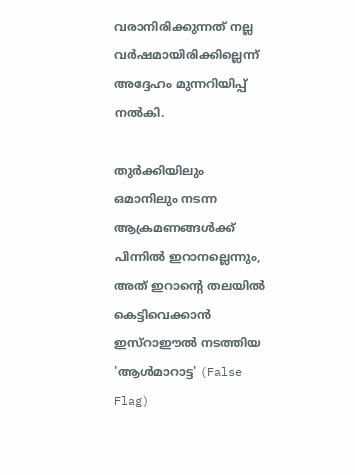വരാനിരിക്കുന്നത് നല്ല വർഷമായിരിക്കില്ലെന്ന് അദ്ദേഹം മുന്നറിയിപ്പ് നൽകി.

തുർക്കിയിലും ഒമാനിലും നടന്ന ആക്രമണങ്ങൾക്ക് പിന്നിൽ ഇറാനല്ലെന്നും, അത് ഇറാന്റെ തലയിൽ കെട്ടിവെക്കാൻ ഇസ്റാഈൽ നടത്തിയ 'ആൾമാറാട്ട' (False Flag)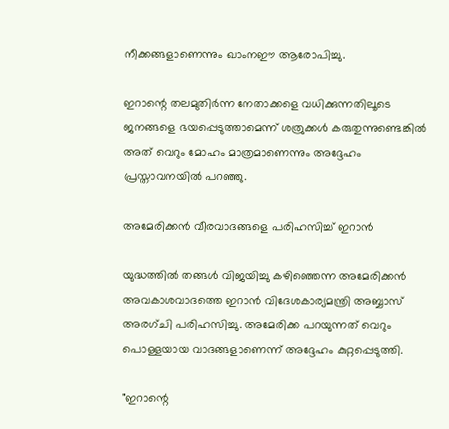നീക്കങ്ങളാണെന്നും ഖാംനഈ ആരോപിച്ചു.

ഇറാന്റെ തലമുതിർന്ന നേതാക്കളെ വധിക്കുന്നതിലൂടെ ജനങ്ങളെ ഭയപ്പെടുത്താമെന്ന് ശത്രുക്കൾ കരുതുന്നുണ്ടെങ്കിൽ അത് വെറും മോഹം മാത്രമാണെന്നും അദ്ദേഹം പ്രസ്താവനയിൽ പറഞ്ഞു.

അമേരിക്കൻ വീരവാദങ്ങളെ പരിഹസിച്ച് ഇറാൻ

യുദ്ധത്തിൽ തങ്ങൾ വിജയിച്ചു കഴിഞ്ഞെന്ന അമേരിക്കൻ അവകാശവാദത്തെ ഇറാൻ വിദേശകാര്യമന്ത്രി അബ്ബാസ് അരഗ്ചി പരിഹസിച്ചു. അമേരിക്ക പറയുന്നത് വെറും പൊള്ളയായ വാദങ്ങളാണെന്ന് അദ്ദേഹം കുറ്റപ്പെടുത്തി.

"ഇറാന്റെ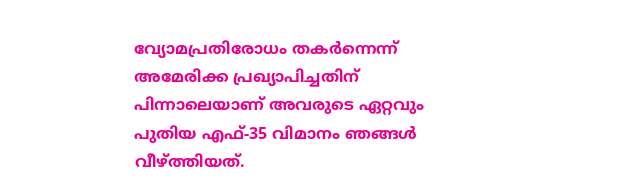വ്യോമപ്രതിരോധം തകർന്നെന്ന് അമേരിക്ക പ്രഖ്യാപിച്ചതിന് പിന്നാലെയാണ് അവരുടെ ഏറ്റവും പുതിയ എഫ്-35 വിമാനം ഞങ്ങൾ വീഴ്ത്തിയത്.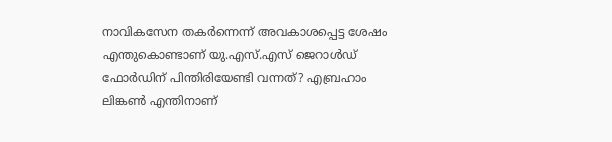നാവികസേന തകർന്നെന്ന് അവകാശപ്പെട്ട ശേഷം എന്തുകൊണ്ടാണ് യു.എസ്.എസ് ജെറാൾഡ് ഫോർഡിന് പിന്തിരിയേണ്ടി വന്നത്? എബ്രഹാം ലിങ്കൺ എന്തിനാണ്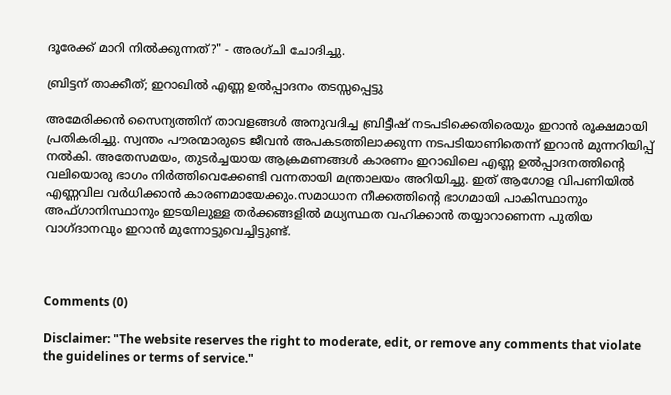ദൂരേക്ക് മാറി നിൽക്കുന്നത്?" - അരഗ്ചി ചോദിച്ചു.

ബ്രിട്ടന് താക്കീത്; ഇറാഖിൽ എണ്ണ ഉൽപ്പാദനം തടസ്സപ്പെട്ടു

അമേരിക്കൻ സൈന്യത്തിന് താവളങ്ങൾ അനുവദിച്ച ബ്രിട്ടീഷ് നടപടിക്കെതിരെയും ഇറാൻ രൂക്ഷമായി പ്രതികരിച്ചു. സ്വന്തം പൗരന്മാരുടെ ജീവൻ അപകടത്തിലാക്കുന്ന നടപടിയാണിതെന്ന് ഇറാൻ മുന്നറിയിപ്പ് നൽകി. അതേസമയം, തുടർച്ചയായ ആക്രമണങ്ങൾ കാരണം ഇറാഖിലെ എണ്ണ ഉൽപ്പാദനത്തിന്റെ വലിയൊരു ഭാഗം നിർത്തിവെക്കേണ്ടി വന്നതായി മന്ത്രാലയം അറിയിച്ചു. ഇത് ആഗോള വിപണിയിൽ എണ്ണവില വർധിക്കാൻ കാരണമായേക്കും.സമാധാന നീക്കത്തിന്റെ ഭാഗമായി പാകിസ്ഥാനും അഫ്ഗാനിസ്ഥാനും ഇടയിലുള്ള തർക്കങ്ങളിൽ മധ്യസ്ഥത വഹിക്കാൻ തയ്യാറാണെന്ന പുതിയ വാഗ്ദാനവും ഇറാൻ മുന്നോട്ടുവെച്ചിട്ടുണ്ട്.



Comments (0)

Disclaimer: "The website reserves the right to moderate, edit, or remove any comments that violate the guidelines or terms of service."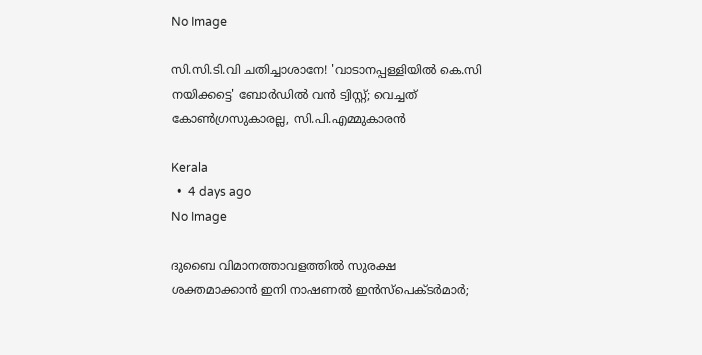No Image

സി.സി.ടി.വി ചതിച്ചാശാനേ! 'വാടാനപ്പള്ളിയിൽ കെ.സി നയിക്കട്ടെ' ബോർഡിൽ വൻ ട്വിസ്റ്റ്; വെച്ചത് കോൺഗ്രസുകാരല്ല, സി.പി.എമ്മുകാരൻ

Kerala
  •  4 days ago
No Image

ദുബൈ വിമാനത്താവളത്തിൽ സുരക്ഷ ശക്തമാക്കാൻ ഇനി നാഷണൽ ഇൻസ്പെക്ടർമാർ;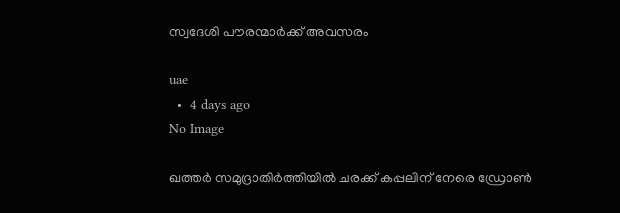സ്വദേശി പൗരന്മാർക്ക് അവസരം

uae
  •  4 days ago
No Image

ഖത്തർ സമുദ്രാതിർത്തിയിൽ ചരക്ക് കപ്പലിന് നേരെ ഡ്രോൺ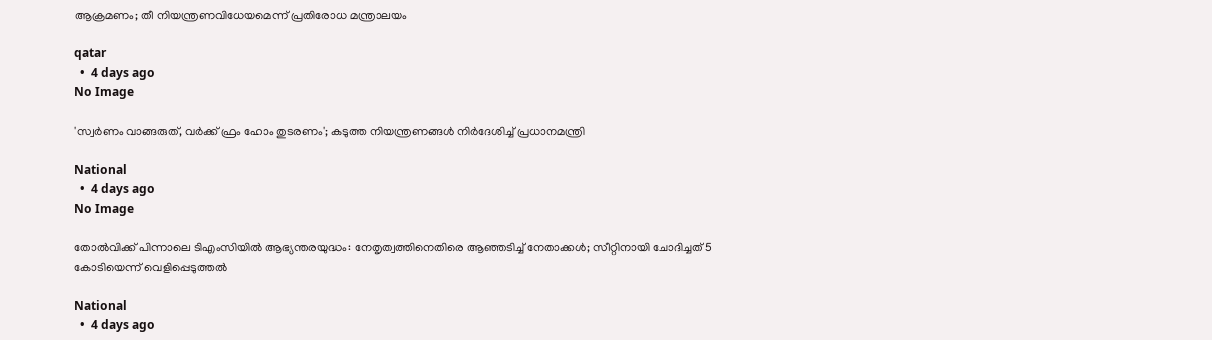ആക്രമണം; തീ നിയന്ത്രണവിധേയമെന്ന് പ്രതിരോധ മന്ത്രാലയം

qatar
  •  4 days ago
No Image

'സ്വർണം വാങ്ങരുത്, വർക്ക് ഫ്രം ഹോം തുടരണം'; കടുത്ത നിയന്ത്രണങ്ങൾ നിർദേശിച്ച് പ്രധാനമന്ത്രി

National
  •  4 days ago
No Image

തോൽവിക്ക് പിന്നാലെ ടിഎംസിയിൽ ആഭ്യന്തരയുദ്ധം: നേതൃത്വത്തിനെതിരെ ആഞ്ഞടിച്ച് നേതാക്കൾ; സീറ്റിനായി ചോദിച്ചത് 5 കോടിയെന്ന് വെളിപ്പെടുത്തൽ

National
  •  4 days ago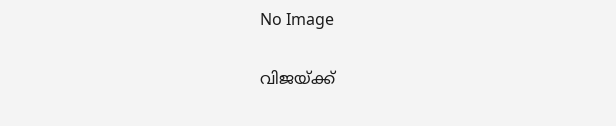No Image

വിജയ്‌ക്ക്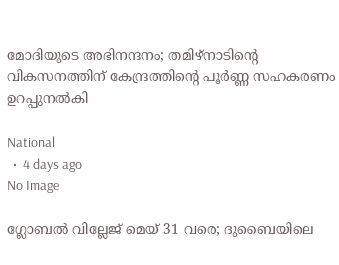മോദിയുടെ അഭിനന്ദനം; തമിഴ്‌നാടിന്റെ വികസനത്തിന് കേന്ദ്രത്തിന്റെ പൂർണ്ണ സഹകരണം ഉറപ്പുനൽകി

National
  •  4 days ago
No Image

ഗ്ലോബൽ വില്ലേജ് മെയ് 31 വരെ; ദുബൈയിലെ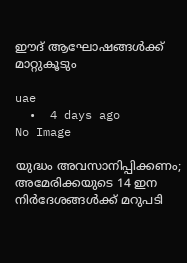ഈദ് ആഘോഷങ്ങൾക്ക് മാറ്റുകൂടും

uae
  •  4 days ago
No Image

യുദ്ധം അവസാനിപ്പിക്കണം; അമേരിക്കയുടെ 14 ഇന നിർദേശങ്ങൾക്ക് മറുപടി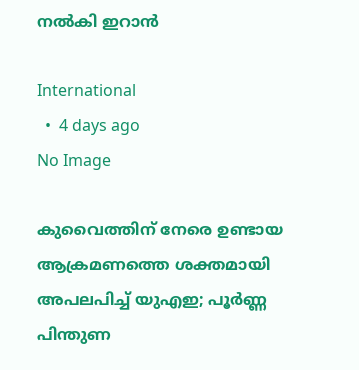നൽകി ഇറാൻ

International
  •  4 days ago
No Image

കുവൈത്തിന് നേരെ ഉണ്ടായ ആക്രമണത്തെ ശക്തമായി അപലപിച്ച് യുഎഇ; പൂർണ്ണ പിന്തുണ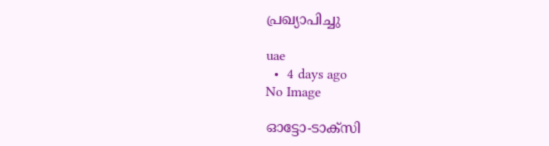പ്രഖ്യാപിച്ചു

uae
  •  4 days ago
No Image

ഓട്ടോ-ടാക്‌സി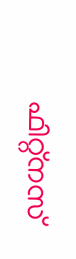ഫിറ്റ്‌നസ്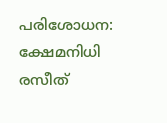പരിശോധന: ക്ഷേമനിധി രസീത്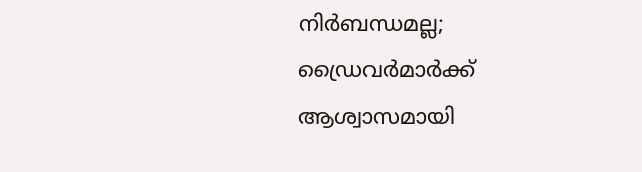നിർബന്ധമല്ല; ഡ്രൈവർമാർക്ക് ആശ്വാസമായി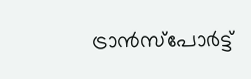ട്രാൻസ്‌പോർട്ട്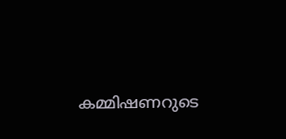കമ്മിഷണറുടെ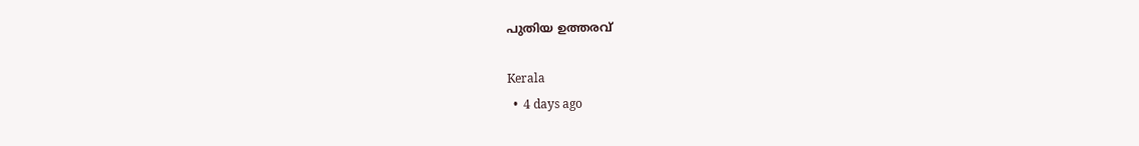പുതിയ ഉത്തരവ്

Kerala
  •  4 days ago